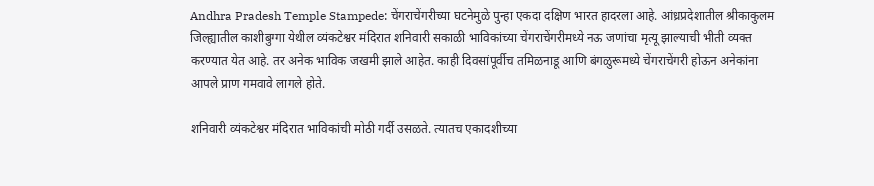Andhra Pradesh Temple Stampede: चेंगराचेंगरीच्या घटनेमुळे पुन्हा एकदा दक्षिण भारत हादरला आहे. आंध्रप्रदेशातील श्रीकाकुलम जिल्ह्यातील काशीबुग्गा येथील व्यंकटेश्वर मंदिरात शनिवारी सकाळी भाविकांच्या चेंगराचेंगरीमध्ये नऊ जणांचा मृत्यू झाल्याची भीती व्यक्त करण्यात येत आहे. तर अनेक भाविक जखमी झाले आहेत. काही दिवसांपूर्वीच तमिळनाडू आणि बंगळुरूमध्ये चेंगराचेंगरी होऊन अनेकांना आपले प्राण गमवावे लागले होते.

शनिवारी व्यंकटेश्वर मंदिरात भाविकांची मोठी गर्दी उसळते. त्यातच एकादशीच्या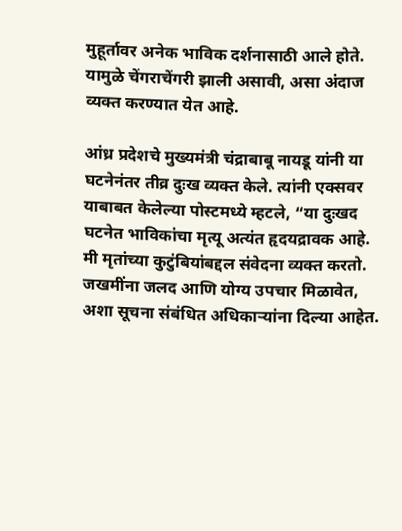मुहूर्तावर अनेक भाविक दर्शनासाठी आले होते. यामुळे चेंगराचेंगरी झाली असावी, असा अंदाज व्यक्त करण्यात येत आहे.

आंध्र प्रदेशचे मुख्यमंत्री चंद्राबाबू नायडू यांनी या घटनेनंतर तीव्र दुःख व्यक्त केले. त्यांनी एक्सवर याबाबत केलेल्या पोस्टमध्ये म्हटले, “या दुःखद घटनेत भाविकांचा मृत्यू अत्यंत हृदयद्रावक आहे. मी मृतांच्या कुटुंबियांबद्दल संवेदना व्यक्त करतो. जखमींना जलद आणि योग्य उपचार मिळावेत, अशा सूचना संबंधित अधिकाऱ्यांना दिल्या आहेत.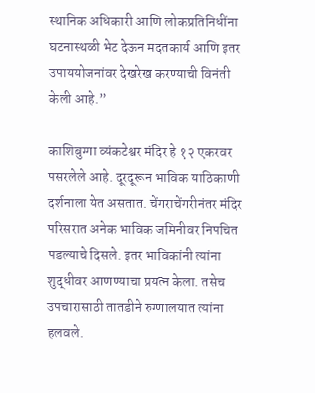स्थानिक अधिकारी आणि लोकप्रतिनिधींना घटनास्थळी भेट देऊन मदतकार्य आणि इतर उपाययोजनांवर देखरेख करण्याची विनंती केली आहे.”

काशिबुग्गा व्यंकटेश्वर मंदिर हे १२ एकरवर पसरलेले आहे. दूरदूरून भाविक याठिकाणी दर्शनाला येत असतात. चेंगराचेंगरीनंतर मंदिर परिसरात अनेक भाविक जमिनीवर निपचित पडल्याचे दिसले. इतर भाविकांनी त्यांना शुद्धीवर आणण्याचा प्रयत्न केला. तसेच उपचारासाठी तातडीने रुग्णालयात त्यांना हलवले.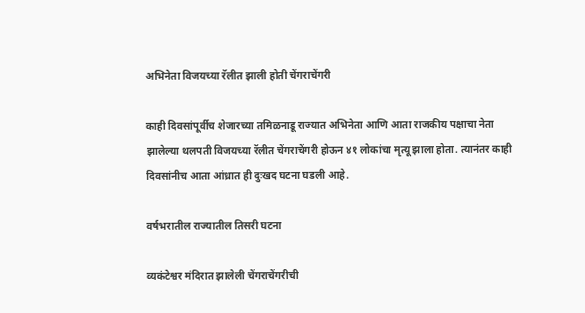अभिनेता विजयच्या रॅलीत झाली होती चेंगराचेंगरी

काही दिवसांपूर्वीच शेजारच्या तमिळनाडू राज्यात अभिनेता आणि आता राजकीय पक्षाचा नेता झालेल्या थलपती विजयच्या रॅलीत चेंगराचेंगरी होऊन ४१ लोकांचा मृत्यू झाला होता. त्यानंतर काही दिवसांनीच आता आंध्रात ही दुःखद घटना घडली आहे.

वर्षभरातील राज्यातील तिसरी घटना

व्यकंटेश्वर मंदिरात झालेली चेंगराचेंगरीची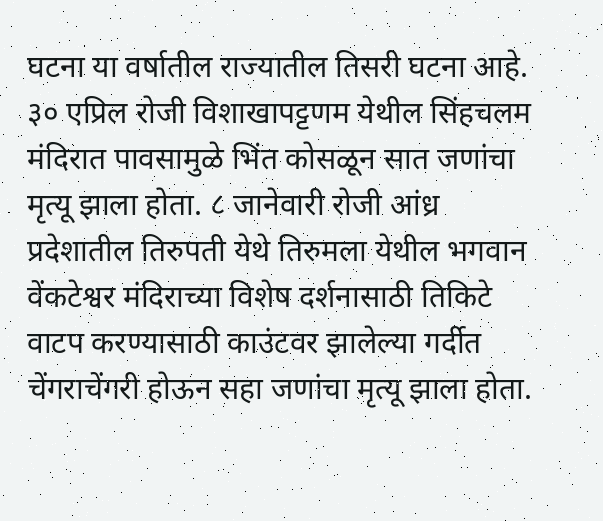घटना या वर्षातील राज्यातील तिसरी घटना आहे. ३० एप्रिल रोजी विशाखापट्टणम येथील सिंहचलम मंदिरात पावसामुळे भिंत कोसळून सात जणांचा मृत्यू झाला होता. ८ जानेवारी रोजी आंध्र प्रदेशातील तिरुपती येथे तिरुमला येथील भगवान वेंकटेश्वर मंदिराच्या विशेष दर्शनासाठी तिकिटे वाटप करण्यासाठी काउंटवर झालेल्या गर्दीत चेंगराचेंगरी होऊन सहा जणांचा मृत्यू झाला होता.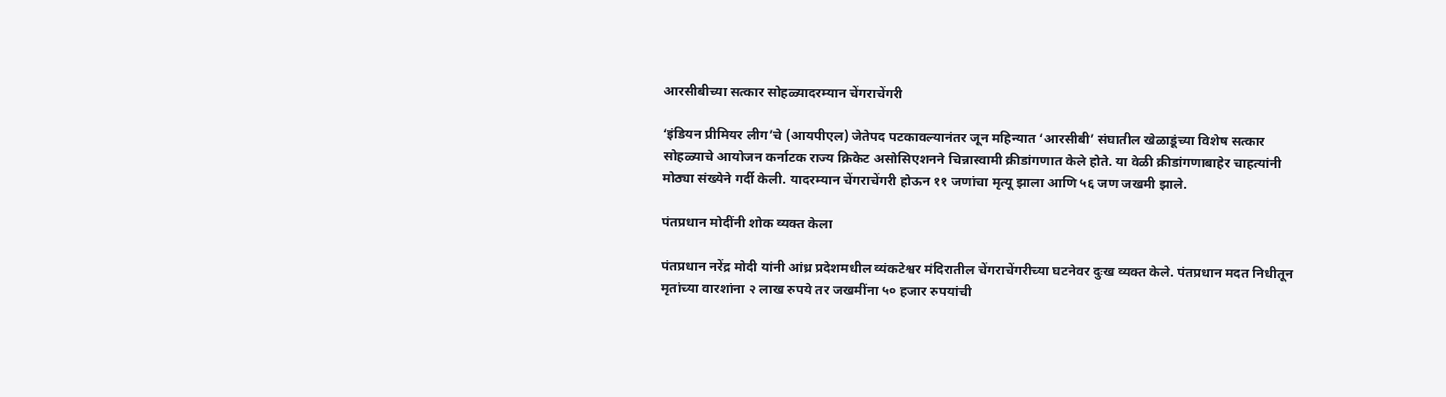आरसीबीच्या सत्कार सोहळ्यादरम्यान चेंगराचेंगरी

‘इंडियन प्रीमियर लीग’चे (आयपीएल) जेतेपद पटकावल्यानंतर जून महिन्यात ‘आरसीबी’ संघातील खेळाडूंच्या विशेष सत्कार सोहळ्याचे आयोजन कर्नाटक राज्य क्रिकेट असोसिएशनने चिन्नास्वामी क्रीडांगणात केले होते. या वेळी क्रीडांगणाबाहेर चाहत्यांनी मोठ्या संख्येने गर्दी केली. यादरम्यान चेंगराचेंगरी होऊन ११ जणांचा मृत्यू झाला आणि ५६ जण जखमी झाले.

पंतप्रधान मोदींनी शोक व्यक्त केला

पंतप्रधान नरेंद्र मोदी यांनी आंध्र प्रदेशमधील व्यंकटेश्वर मंदिरातील चेंगराचेंगरीच्या घटनेवर दुःख व्यक्त केले. पंतप्रधान मदत निधीतून मृतांच्या वारशांना २ लाख रुपये तर जखमींना ५० हजार रुपयांची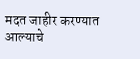मदत जाहीर करण्यात आल्याचे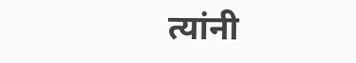त्यांनी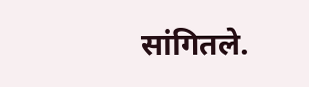सांगितले.